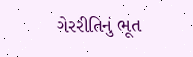ગેરરીતિનું ભૂત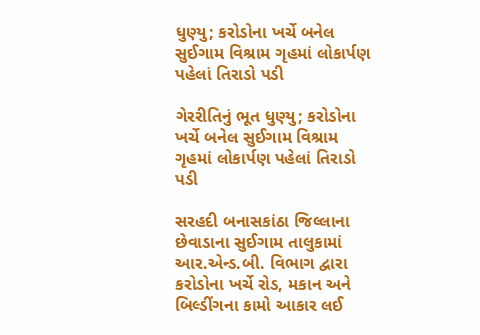ધુણ્યુ; કરોડોના ખર્ચે બનેલ સુઈગામ વિશ્રામ ગૃહમાં લોકાર્પણ પહેલાં તિરાડો પડી

ગેરરીતિનું ભૂત ધુણ્યુ; કરોડોના ખર્ચે બનેલ સુઈગામ વિશ્રામ ગૃહમાં લોકાર્પણ પહેલાં તિરાડો પડી

સરહદી બનાસકાંઠા જિલ્લાના છેવાડાના સુઈગામ તાલુકામાં આર.એન્ડ.બી. વિભાગ દ્વારા કરોડોના ખર્ચે રોડ, મકાન અને બિલ્ડીંગના કામો આકાર લઈ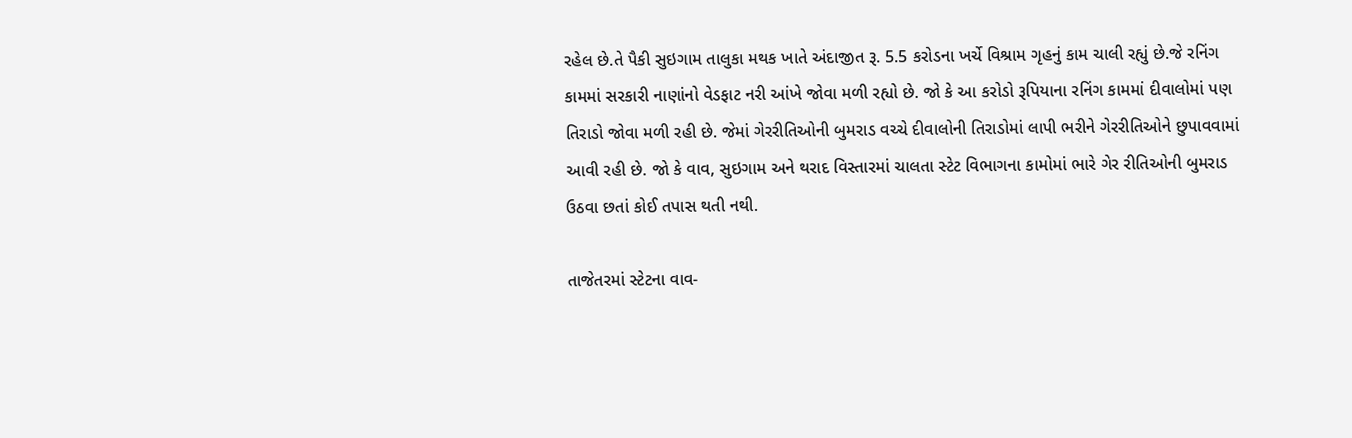રહેલ છે.તે પૈકી સુઇગામ તાલુકા મથક ખાતે અંદાજીત રૂ. 5.5 કરોડના ખર્ચે વિશ્રામ ગૃહનું કામ ચાલી રહ્યું છે.જે રનિંગ કામમાં સરકારી નાણાંનો વેડફાટ નરી આંખે જોવા મળી રહ્યો છે. જો કે આ કરોડો રૂપિયાના રનિંગ કામમાં દીવાલોમાં પણ તિરાડો જોવા મળી રહી છે. જેમાં ગેરરીતિઓની બુમરાડ વચ્ચે દીવાલોની તિરાડોમાં લાપી ભરીને ગેરરીતિઓને છુપાવવામાં આવી રહી છે. જો કે વાવ, સુઇગામ અને થરાદ વિસ્તારમાં ચાલતા સ્ટેટ વિભાગના કામોમાં ભારે ગેર રીતિઓની બુમરાડ ઉઠવા છતાં કોઈ તપાસ થતી નથી.

તાજેતરમાં સ્ટેટના વાવ-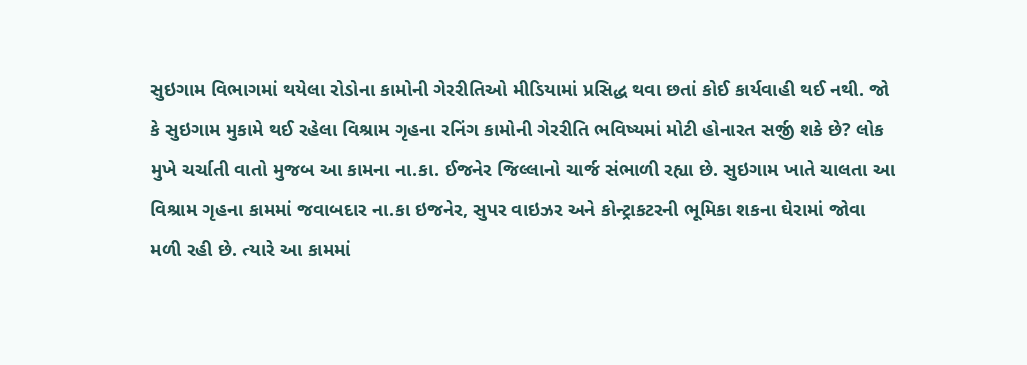સુઇગામ વિભાગમાં થયેલા રોડોના કામોની ગેરરીતિઓ મીડિયામાં પ્રસિદ્ધ થવા છતાં કોઈ કાર્યવાહી થઈ નથી. જો કે સુઇગામ મુકામે થઈ રહેલા વિશ્રામ ગૃહના રનિંગ કામોની ગેરરીતિ ભવિષ્યમાં મોટી હોનારત સર્જી શકે છે? લોક મુખે ચર્ચાતી વાતો મુજબ આ કામના ના.કા. ઈજનેર જિલ્લાનો ચાર્જ સંભાળી રહ્યા છે. સુઇગામ ખાતે ચાલતા આ વિશ્રામ ગૃહના કામમાં જવાબદાર ના.કા ઇજનેર, સુપર વાઇઝર અને કોન્ટ્રાકટરની ભૂમિકા શકના ઘેરામાં જોવા મળી રહી છે. ત્યારે આ કામમાં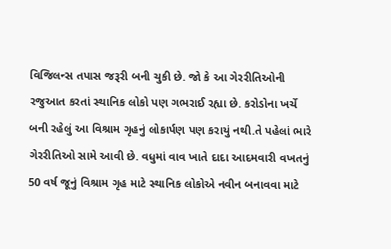વિજિલન્સ તપાસ જરૂરી બની ચુકી છે. જો કે આ ગેરરીતિઓની રજુઆત કરતાં સ્થાનિક લોકો પણ ગભરાઈ રહ્યા છે. કરોડોના ખર્ચે બની રહેલું આ વિશ્રામ ગૃહનું લોકાર્પણ પણ કરાયું નથી.તે પહેલાં ભારે ગેરરીતિઓ સામે આવી છે. વધુમાં વાવ ખાતે દાદા આદમવારી વખતનું 50 વર્ષ જૂનું વિશ્રામ ગૃહ માટે સ્થાનિક લોકોએ નવીન બનાવવા માટે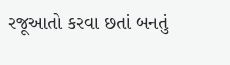રજૂઆતો કરવા છતાં બનતું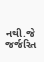નથી.જે જર્જરિત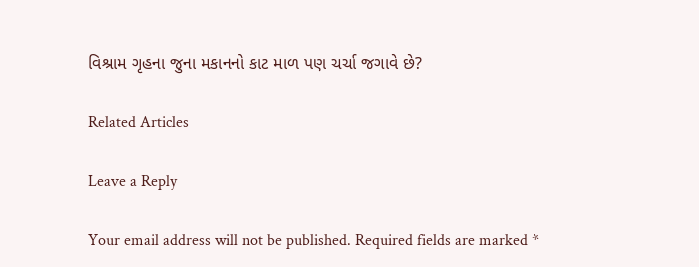વિશ્રામ ગૃહના જુના મકાનનો કાટ માળ પણ ચર્ચા જગાવે છે?

Related Articles

Leave a Reply

Your email address will not be published. Required fields are marked *